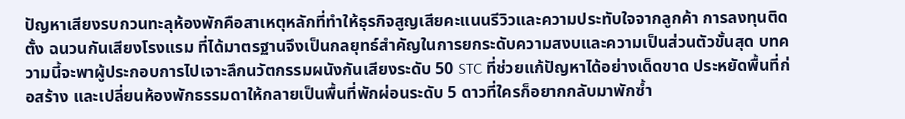ปัญหาเสียงรบกวนทะลุห้องพักคือสาเหตุหลักที่ทำให้ธุรกิจสูญเสียคะแนนรีวิวและความประทับใจจากลูกค้า การลงทุนติดตั้ง ฉนวนกันเสียงโรงแรม ที่ได้มาตรฐานจึงเป็นกลยุทธ์สำคัญในการยกระดับความสงบและความเป็นส่วนตัวขั้นสุด บทความนี้จะพาผู้ประกอบการไปเจาะลึกนวัตกรรมผนังกันเสียงระดับ 50 STC ที่ช่วยแก้ปัญหาได้อย่างเด็ดขาด ประหยัดพื้นที่ก่อสร้าง และเปลี่ยนห้องพักธรรมดาให้กลายเป็นพื้นที่พักผ่อนระดับ 5 ดาวที่ใครก็อยากกลับมาพักซ้ำ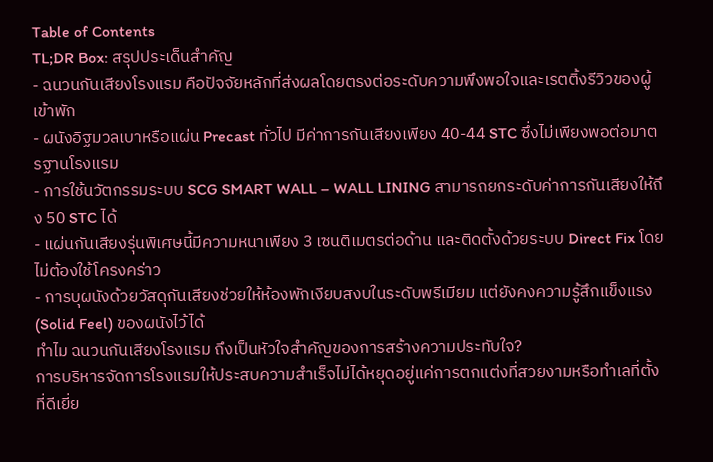Table of Contents
TL;DR Box: สรุปประเด็นสำคัญ
- ฉนวนกันเสียงโรงแรม คือปัจจัยหลักที่ส่งผลโดยตรงต่อระดับความพึงพอใจและเรตติ้งรีวิวของผู้เข้าพัก
- ผนังอิฐมวลเบาหรือแผ่น Precast ทั่วไป มีค่าการกันเสียงเพียง 40-44 STC ซึ่งไม่เพียงพอต่อมาตรฐานโรงแรม
- การใช้นวัตกรรมระบบ SCG SMART WALL – WALL LINING สามารถยกระดับค่าการกันเสียงให้ถึง 50 STC ได้
- แผ่นกันเสียงรุ่นพิเศษนี้มีความหนาเพียง 3 เซนติเมตรต่อด้าน และติดตั้งด้วยระบบ Direct Fix โดยไม่ต้องใช้โครงคร่าว
- การบุผนังด้วยวัสดุกันเสียงช่วยให้ห้องพักเงียบสงบในระดับพรีเมียม แต่ยังคงความรู้สึกแข็งแรง (Solid Feel) ของผนังไว้ได้
ทำไม ฉนวนกันเสียงโรงแรม ถึงเป็นหัวใจสำคัญของการสร้างความประทับใจ?
การบริหารจัดการโรงแรมให้ประสบความสำเร็จไม่ได้หยุดอยู่แค่การตกแต่งที่สวยงามหรือทำเลที่ตั้งที่ดีเยี่ย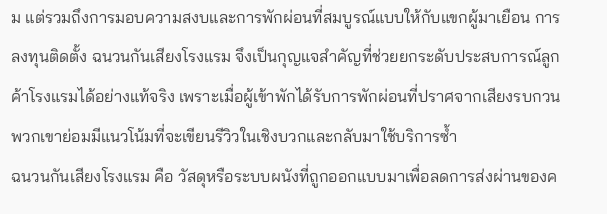ม แต่รวมถึงการมอบความสงบและการพักผ่อนที่สมบูรณ์แบบให้กับแขกผู้มาเยือน การลงทุนติดตั้ง ฉนวนกันเสียงโรงแรม จึงเป็นกุญแจสำคัญที่ช่วยยกระดับประสบการณ์ลูกค้าโรงแรมได้อย่างแท้จริง เพราะเมื่อผู้เข้าพักได้รับการพักผ่อนที่ปราศจากเสียงรบกวน พวกเขาย่อมมีแนวโน้มที่จะเขียนรีวิวในเชิงบวกและกลับมาใช้บริการซ้ำ
ฉนวนกันเสียงโรงแรม คือ วัสดุหรือระบบผนังที่ถูกออกแบบมาเพื่อลดการส่งผ่านของค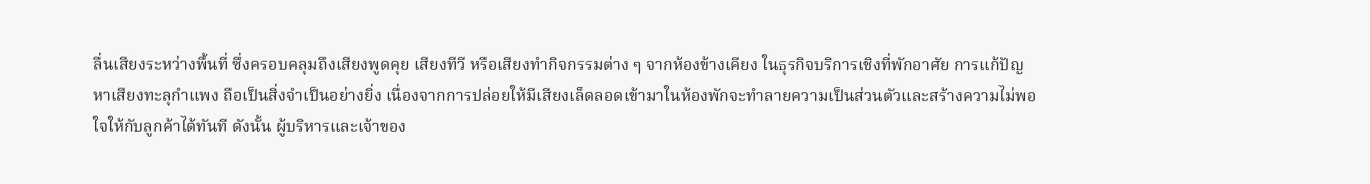ลื่นเสียงระหว่างพื้นที่ ซึ่งครอบคลุมถึงเสียงพูดคุย เสียงทีวี หรือเสียงทำกิจกรรมต่าง ๆ จากห้องข้างเคียง ในธุรกิจบริการเชิงที่พักอาศัย การแก้ปัญหาเสียงทะลุกำแพง ถือเป็นสิ่งจำเป็นอย่างยิ่ง เนื่องจากการปล่อยให้มีเสียงเล็ดลอดเข้ามาในห้องพักจะทำลายความเป็นส่วนตัวและสร้างความไม่พอใจให้กับลูกค้าได้ทันที ดังนั้น ผู้บริหารและเจ้าของ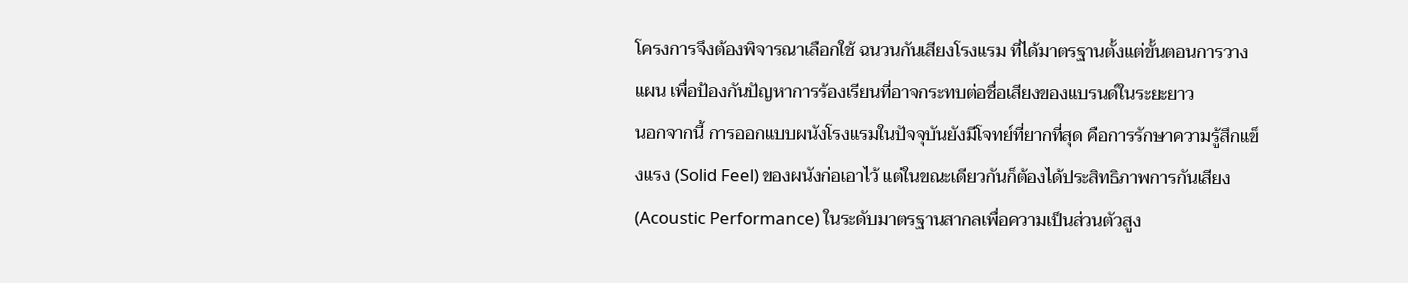โครงการจึงต้องพิจารณาเลือกใช้ ฉนวนกันเสียงโรงแรม ที่ได้มาตรฐานตั้งแต่ขั้นตอนการวางแผน เพื่อป้องกันปัญหาการร้องเรียนที่อาจกระทบต่อชื่อเสียงของแบรนด์ในระยะยาว
นอกจากนี้ การออกแบบผนังโรงแรมในปัจจุบันยังมีโจทย์ที่ยากที่สุด คือการรักษาความรู้สึกแข็งแรง (Solid Feel) ของผนังก่อเอาไว้ แต่ในขณะเดียวกันก็ต้องได้ประสิทธิภาพการกันเสียง (Acoustic Performance) ในระดับมาตรฐานสากลเพื่อความเป็นส่วนตัวสูง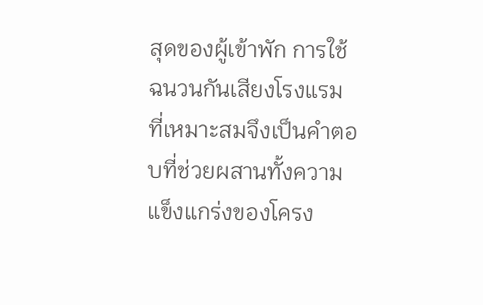สุดของผู้เข้าพัก การใช้ ฉนวนกันเสียงโรงแรม ที่เหมาะสมจึงเป็นคำตอบที่ช่วยผสานทั้งความแข็งแกร่งของโครง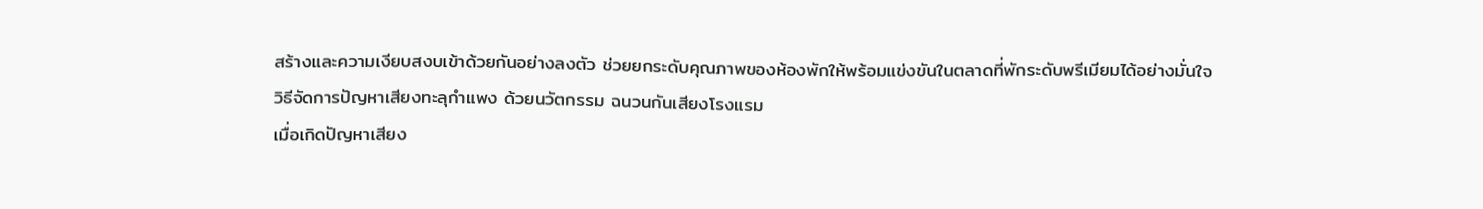สร้างและความเงียบสงบเข้าด้วยกันอย่างลงตัว ช่วยยกระดับคุณภาพของห้องพักให้พร้อมแข่งขันในตลาดที่พักระดับพรีเมียมได้อย่างมั่นใจ
วิธีจัดการปัญหาเสียงทะลุกำแพง ด้วยนวัตกรรม ฉนวนกันเสียงโรงแรม
เมื่อเกิดปัญหาเสียง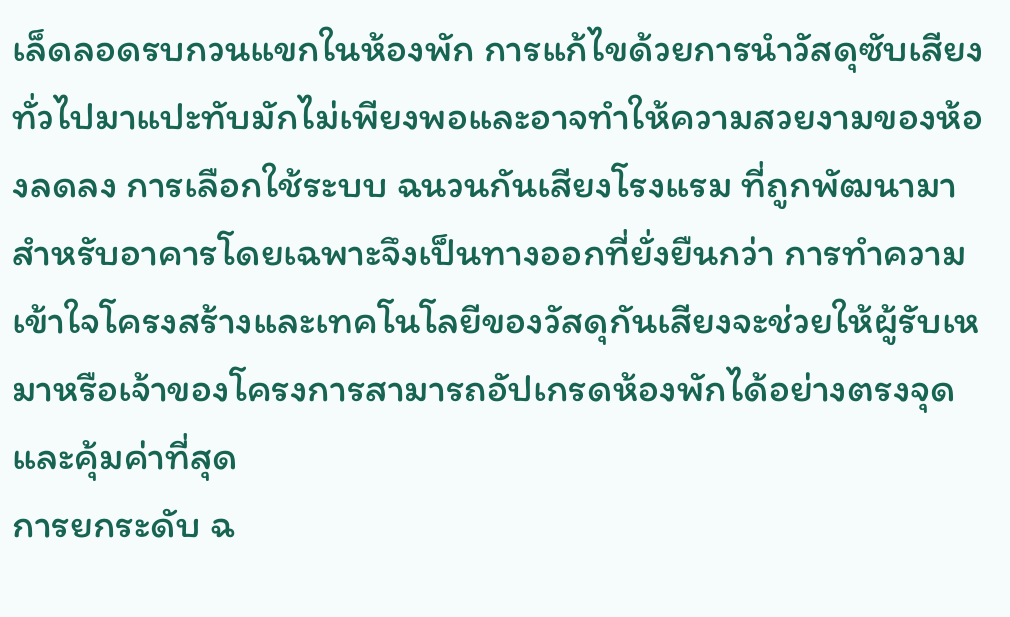เล็ดลอดรบกวนแขกในห้องพัก การแก้ไขด้วยการนำวัสดุซับเสียงทั่วไปมาแปะทับมักไม่เพียงพอและอาจทำให้ความสวยงามของห้องลดลง การเลือกใช้ระบบ ฉนวนกันเสียงโรงแรม ที่ถูกพัฒนามาสำหรับอาคารโดยเฉพาะจึงเป็นทางออกที่ยั่งยืนกว่า การทำความเข้าใจโครงสร้างและเทคโนโลยีของวัสดุกันเสียงจะช่วยให้ผู้รับเหมาหรือเจ้าของโครงการสามารถอัปเกรดห้องพักได้อย่างตรงจุดและคุ้มค่าที่สุด
การยกระดับ ฉ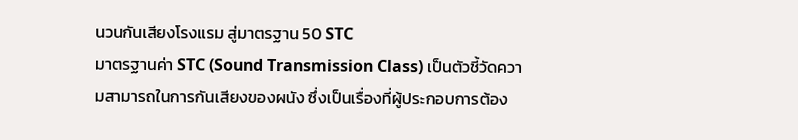นวนกันเสียงโรงแรม สู่มาตรฐาน 50 STC
มาตรฐานค่า STC (Sound Transmission Class) เป็นตัวชี้วัดความสามารถในการกันเสียงของผนัง ซึ่งเป็นเรื่องที่ผู้ประกอบการต้อง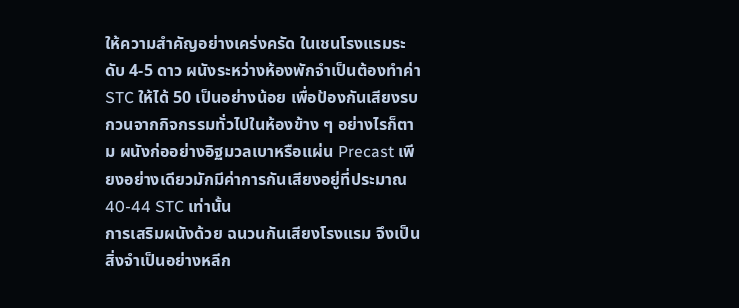ให้ความสำคัญอย่างเคร่งครัด ในเชนโรงแรมระดับ 4-5 ดาว ผนังระหว่างห้องพักจำเป็นต้องทำค่า STC ให้ได้ 50 เป็นอย่างน้อย เพื่อป้องกันเสียงรบกวนจากกิจกรรมทั่วไปในห้องข้าง ๆ อย่างไรก็ตาม ผนังก่ออย่างอิฐมวลเบาหรือแผ่น Precast เพียงอย่างเดียวมักมีค่าการกันเสียงอยู่ที่ประมาณ 40-44 STC เท่านั้น
การเสริมผนังด้วย ฉนวนกันเสียงโรงแรม จึงเป็นสิ่งจำเป็นอย่างหลีก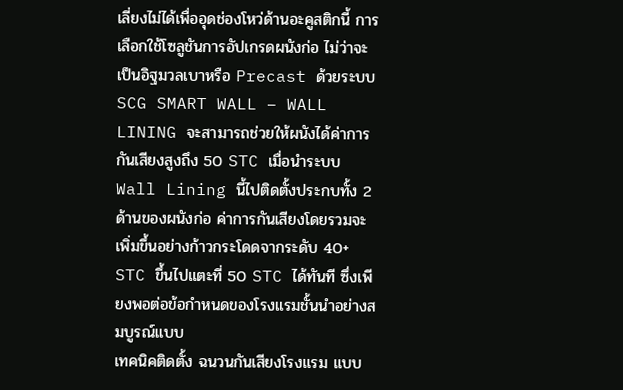เลี่ยงไม่ได้เพื่ออุดช่องโหว่ด้านอะคูสติกนี้ การเลือกใช้โซลูชันการอัปเกรดผนังก่อ ไม่ว่าจะเป็นอิฐมวลเบาหรือ Precast ด้วยระบบ SCG SMART WALL – WALL LINING จะสามารถช่วยให้ผนังได้ค่าการกันเสียงสูงถึง 50 STC เมื่อนำระบบ Wall Lining นี้ไปติดตั้งประกบทั้ง 2 ด้านของผนังก่อ ค่าการกันเสียงโดยรวมจะเพิ่มขึ้นอย่างก้าวกระโดดจากระดับ 40+ STC ขึ้นไปแตะที่ 50 STC ได้ทันที ซึ่งเพียงพอต่อข้อกำหนดของโรงแรมชั้นนำอย่างสมบูรณ์แบบ
เทคนิคติดตั้ง ฉนวนกันเสียงโรงแรม แบบ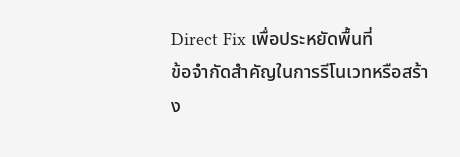Direct Fix เพื่อประหยัดพื้นที่
ข้อจำกัดสำคัญในการรีโนเวทหรือสร้าง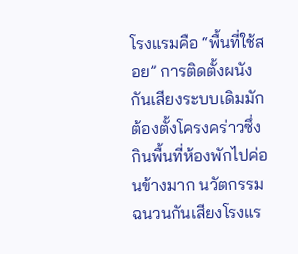โรงแรมคือ “พื้นที่ใช้สอย” การติดตั้งผนังกันเสียงระบบเดิมมักต้องตั้งโครงคร่าวซึ่งกินพื้นที่ห้องพักไปค่อนข้างมาก นวัตกรรม ฉนวนกันเสียงโรงแร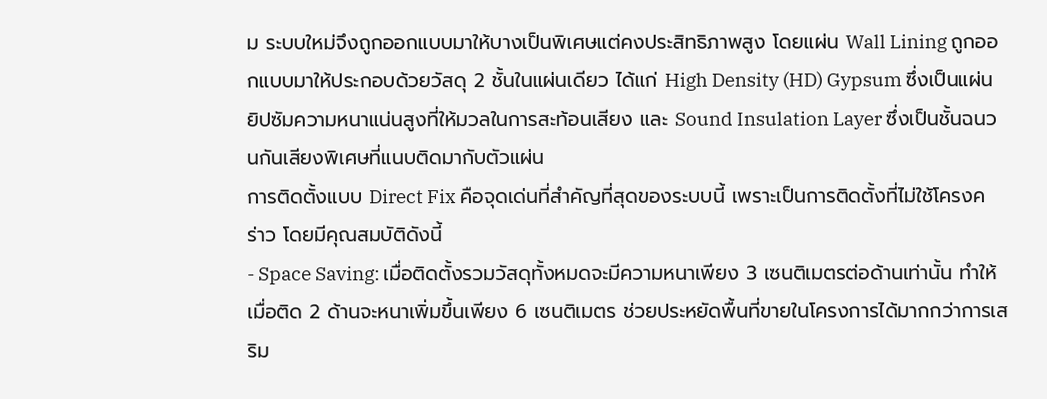ม ระบบใหม่จึงถูกออกแบบมาให้บางเป็นพิเศษแต่คงประสิทธิภาพสูง โดยแผ่น Wall Lining ถูกออกแบบมาให้ประกอบด้วยวัสดุ 2 ชั้นในแผ่นเดียว ได้แก่ High Density (HD) Gypsum ซึ่งเป็นแผ่นยิปซัมความหนาแน่นสูงที่ให้มวลในการสะท้อนเสียง และ Sound Insulation Layer ซึ่งเป็นชั้นฉนวนกันเสียงพิเศษที่แนบติดมากับตัวแผ่น
การติดตั้งแบบ Direct Fix คือจุดเด่นที่สำคัญที่สุดของระบบนี้ เพราะเป็นการติดตั้งที่ไม่ใช้โครงคร่าว โดยมีคุณสมบัติดังนี้
- Space Saving: เมื่อติดตั้งรวมวัสดุทั้งหมดจะมีความหนาเพียง 3 เซนติเมตรต่อด้านเท่านั้น ทำให้เมื่อติด 2 ด้านจะหนาเพิ่มขึ้นเพียง 6 เซนติเมตร ช่วยประหยัดพื้นที่ขายในโครงการได้มากกว่าการเสริม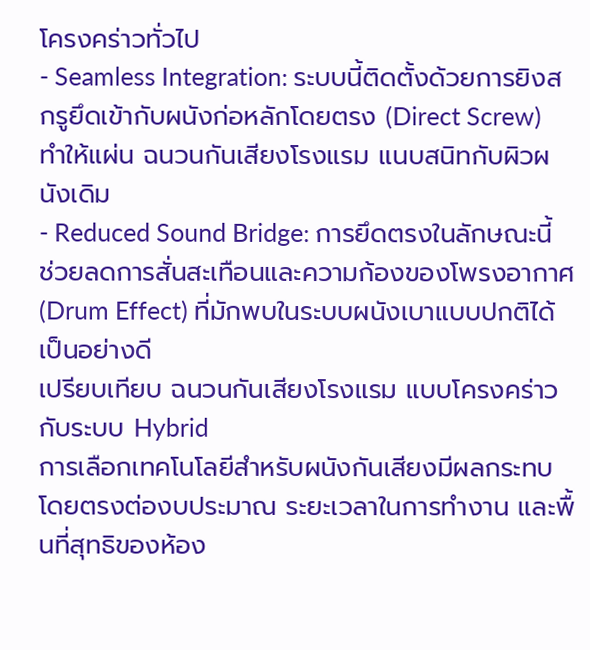โครงคร่าวทั่วไป
- Seamless Integration: ระบบนี้ติดตั้งด้วยการยิงสกรูยึดเข้ากับผนังก่อหลักโดยตรง (Direct Screw) ทำให้แผ่น ฉนวนกันเสียงโรงแรม แนบสนิทกับผิวผนังเดิม
- Reduced Sound Bridge: การยึดตรงในลักษณะนี้ช่วยลดการสั่นสะเทือนและความก้องของโพรงอากาศ (Drum Effect) ที่มักพบในระบบผนังเบาแบบปกติได้เป็นอย่างดี
เปรียบเทียบ ฉนวนกันเสียงโรงแรม แบบโครงคร่าวกับระบบ Hybrid
การเลือกเทคโนโลยีสำหรับผนังกันเสียงมีผลกระทบโดยตรงต่องบประมาณ ระยะเวลาในการทำงาน และพื้นที่สุทธิของห้อง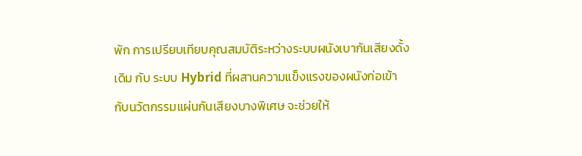พัก การเปรียบเทียบคุณสมบัติระหว่างระบบผนังเบากันเสียงดั้งเดิม กับ ระบบ Hybrid ที่ผสานความแข็งแรงของผนังก่อเข้ากับนวัตกรรมแผ่นกันเสียงบางพิเศษ จะช่วยให้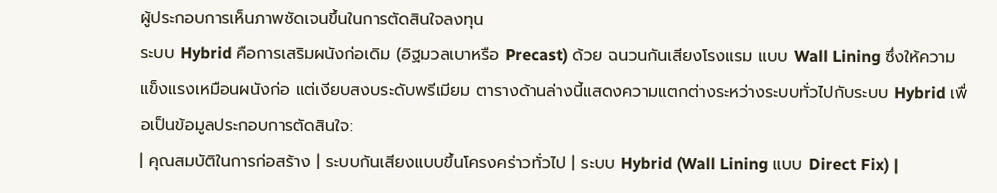ผู้ประกอบการเห็นภาพชัดเจนขึ้นในการตัดสินใจลงทุน
ระบบ Hybrid คือการเสริมผนังก่อเดิม (อิฐมวลเบาหรือ Precast) ด้วย ฉนวนกันเสียงโรงแรม แบบ Wall Lining ซึ่งให้ความแข็งแรงเหมือนผนังก่อ แต่เงียบสงบระดับพรีเมียม ตารางด้านล่างนี้แสดงความแตกต่างระหว่างระบบทั่วไปกับระบบ Hybrid เพื่อเป็นข้อมูลประกอบการตัดสินใจ:
| คุณสมบัติในการก่อสร้าง | ระบบกันเสียงแบบขึ้นโครงคร่าวทั่วไป | ระบบ Hybrid (Wall Lining แบบ Direct Fix) |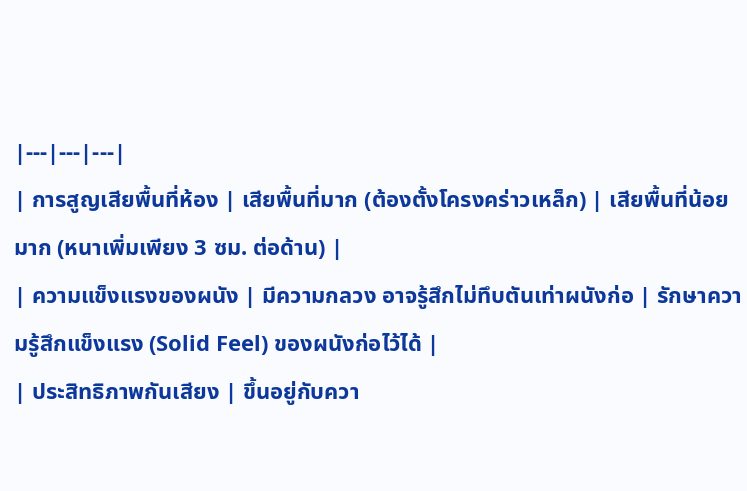|---|---|---|
| การสูญเสียพื้นที่ห้อง | เสียพื้นที่มาก (ต้องตั้งโครงคร่าวเหล็ก) | เสียพื้นที่น้อยมาก (หนาเพิ่มเพียง 3 ซม. ต่อด้าน) |
| ความแข็งแรงของผนัง | มีความกลวง อาจรู้สึกไม่ทึบตันเท่าผนังก่อ | รักษาความรู้สึกแข็งแรง (Solid Feel) ของผนังก่อไว้ได้ |
| ประสิทธิภาพกันเสียง | ขึ้นอยู่กับควา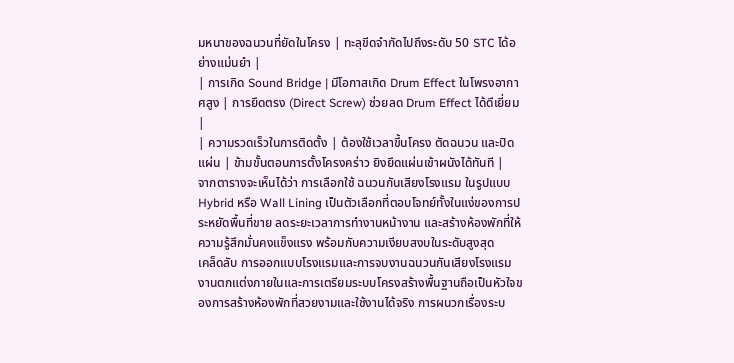มหนาของฉนวนที่ยัดในโครง | ทะลุขีดจำกัดไปถึงระดับ 50 STC ได้อย่างแม่นยำ |
| การเกิด Sound Bridge | มีโอกาสเกิด Drum Effect ในโพรงอากาศสูง | การยึดตรง (Direct Screw) ช่วยลด Drum Effect ได้ดีเยี่ยม |
| ความรวดเร็วในการติดตั้ง | ต้องใช้เวลาขึ้นโครง ตัดฉนวน และปิดแผ่น | ข้ามขั้นตอนการตั้งโครงคร่าว ยิงยึดแผ่นเข้าผนังได้ทันที |
จากตารางจะเห็นได้ว่า การเลือกใช้ ฉนวนกันเสียงโรงแรม ในรูปแบบ Hybrid หรือ Wall Lining เป็นตัวเลือกที่ตอบโจทย์ทั้งในแง่ของการประหยัดพื้นที่ขาย ลดระยะเวลาการทำงานหน้างาน และสร้างห้องพักที่ให้ความรู้สึกมั่นคงแข็งแรง พร้อมกับความเงียบสงบในระดับสูงสุด
เคล็ดลับ การออกแบบโรงแรมและการจบงานฉนวนกันเสียงโรงแรม
งานตกแต่งภายในและการเตรียมระบบโครงสร้างพื้นฐานถือเป็นหัวใจของการสร้างห้องพักที่สวยงามและใช้งานได้จริง การผนวกเรื่องระบ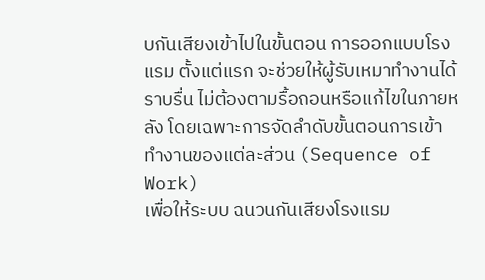บกันเสียงเข้าไปในขั้นตอน การออกแบบโรงแรม ตั้งแต่แรก จะช่วยให้ผู้รับเหมาทำงานได้ราบรื่น ไม่ต้องตามรื้อถอนหรือแก้ไขในภายหลัง โดยเฉพาะการจัดลำดับขั้นตอนการเข้าทำงานของแต่ละส่วน (Sequence of Work)
เพื่อให้ระบบ ฉนวนกันเสียงโรงแรม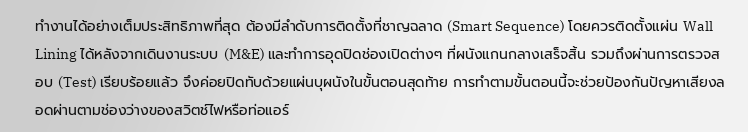ทำงานได้อย่างเต็มประสิทธิภาพที่สุด ต้องมีลำดับการติดตั้งที่ชาญฉลาด (Smart Sequence) โดยควรติดตั้งแผ่น Wall Lining ได้หลังจากเดินงานระบบ (M&E) และทำการอุดปิดช่องเปิดต่างๆ ที่ผนังแกนกลางเสร็จสิ้น รวมถึงผ่านการตรวจสอบ (Test) เรียบร้อยแล้ว จึงค่อยปิดทับด้วยแผ่นบุผนังในขั้นตอนสุดท้าย การทำตามขั้นตอนนี้จะช่วยป้องกันปัญหาเสียงลอดผ่านตามช่องว่างของสวิตช์ไฟหรือท่อแอร์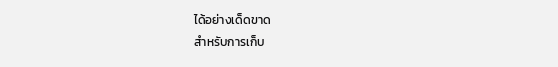ได้อย่างเด็ดขาด
สำหรับการเก็บ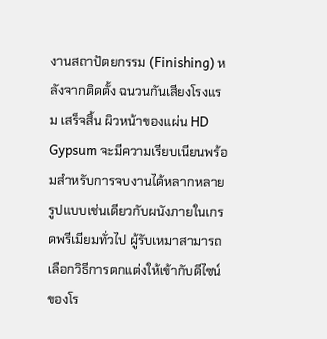งานสถาปัตยกรรม (Finishing) หลังจากติดตั้ง ฉนวนกันเสียงโรงแรม เสร็จสิ้น ผิวหน้าของแผ่น HD Gypsum จะมีความเรียบเนียนพร้อมสำหรับการจบงานได้หลากหลายรูปแบบเช่นเดียวกับผนังภายในเกรดพรีเมียมทั่วไป ผู้รับเหมาสามารถเลือกวิธีการตกแต่งให้เข้ากับดีไซน์ของโร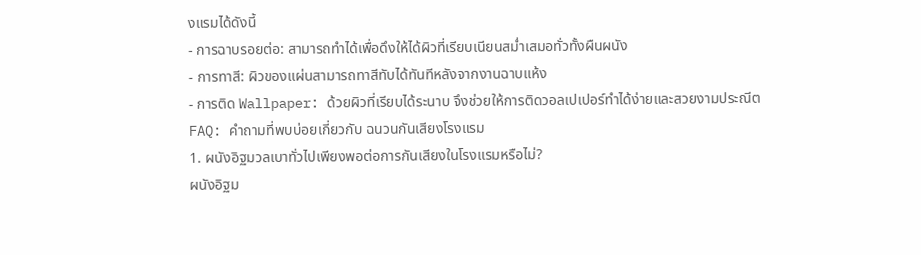งแรมได้ดังนี้
- การฉาบรอยต่อ: สามารถทำได้เพื่อดึงให้ได้ผิวที่เรียบเนียนสม่ำเสมอทั่วทั้งผืนผนัง
- การทาสี: ผิวของแผ่นสามารถทาสีทับได้ทันทีหลังจากงานฉาบแห้ง
- การติด Wallpaper: ด้วยผิวที่เรียบได้ระนาบ จึงช่วยให้การติดวอลเปเปอร์ทำได้ง่ายและสวยงามประณีต
FAQ: คำถามที่พบบ่อยเกี่ยวกับ ฉนวนกันเสียงโรงแรม
1. ผนังอิฐมวลเบาทั่วไปเพียงพอต่อการกันเสียงในโรงแรมหรือไม่?
ผนังอิฐม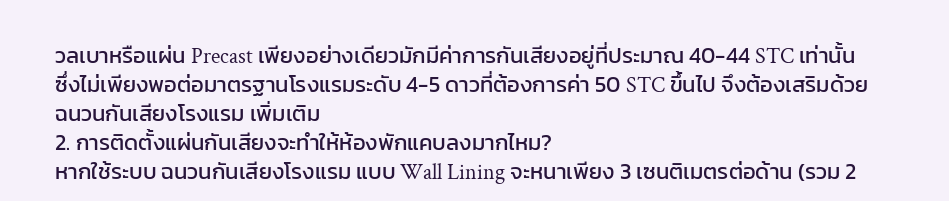วลเบาหรือแผ่น Precast เพียงอย่างเดียวมักมีค่าการกันเสียงอยู่ที่ประมาณ 40-44 STC เท่านั้น ซึ่งไม่เพียงพอต่อมาตรฐานโรงแรมระดับ 4-5 ดาวที่ต้องการค่า 50 STC ขึ้นไป จึงต้องเสริมด้วย ฉนวนกันเสียงโรงแรม เพิ่มเติม
2. การติดตั้งแผ่นกันเสียงจะทำให้ห้องพักแคบลงมากไหม?
หากใช้ระบบ ฉนวนกันเสียงโรงแรม แบบ Wall Lining จะหนาเพียง 3 เซนติเมตรต่อด้าน (รวม 2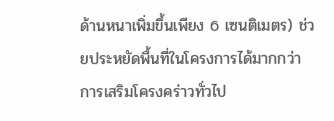ด้านหนาเพิ่มขึ้นเพียง 6 เซนติเมตร) ช่วยประหยัดพื้นที่ในโครงการได้มากกว่าการเสริมโครงคร่าวทั่วไป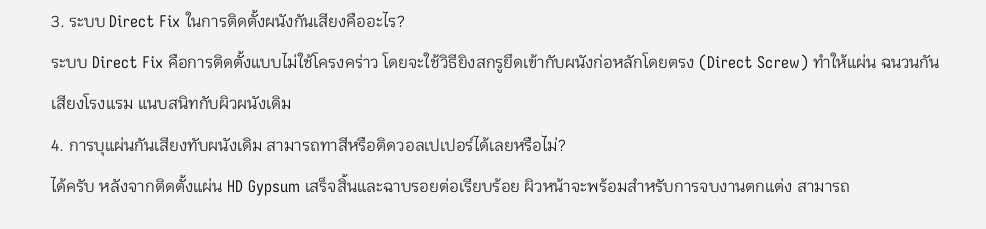3. ระบบ Direct Fix ในการติดตั้งผนังกันเสียงคืออะไร?
ระบบ Direct Fix คือการติดตั้งแบบไม่ใช้โครงคร่าว โดยจะใช้วิธียิงสกรูยึดเข้ากับผนังก่อหลักโดยตรง (Direct Screw) ทำให้แผ่น ฉนวนกันเสียงโรงแรม แนบสนิทกับผิวผนังเดิม
4. การบุแผ่นกันเสียงทับผนังเดิม สามารถทาสีหรือติดวอลเปเปอร์ได้เลยหรือไม่?
ได้ครับ หลังจากติดตั้งแผ่น HD Gypsum เสร็จสิ้นและฉาบรอยต่อเรียบร้อย ผิวหน้าจะพร้อมสำหรับการจบงานตกแต่ง สามารถ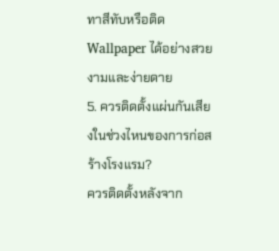ทาสีทับหรือติด Wallpaper ได้อย่างสวยงามและง่ายดาย
5. ควรติดตั้งแผ่นกันเสียงในช่วงไหนของการก่อสร้างโรงแรม?
ควรติดตั้งหลังจาก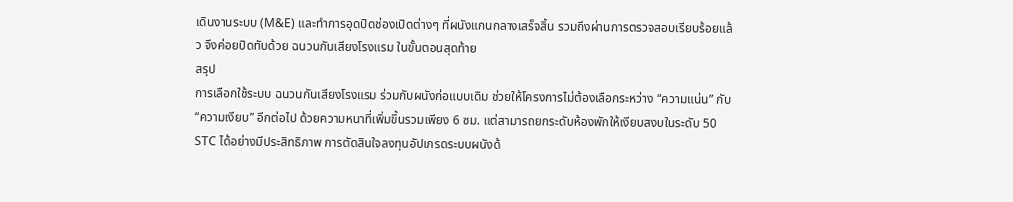เดินงานระบบ (M&E) และทำการอุดปิดช่องเปิดต่างๆ ที่ผนังแกนกลางเสร็จสิ้น รวมถึงผ่านการตรวจสอบเรียบร้อยแล้ว จึงค่อยปิดทับด้วย ฉนวนกันเสียงโรงแรม ในขั้นตอนสุดท้าย
สรุป
การเลือกใช้ระบบ ฉนวนกันเสียงโรงแรม ร่วมกับผนังก่อแบบเดิม ช่วยให้โครงการไม่ต้องเลือกระหว่าง “ความแน่น” กับ “ความเงียบ” อีกต่อไป ด้วยความหนาที่เพิ่มขึ้นรวมเพียง 6 ซม. แต่สามารถยกระดับห้องพักให้เงียบสงบในระดับ 50 STC ได้อย่างมีประสิทธิภาพ การตัดสินใจลงทุนอัปเกรดระบบผนังด้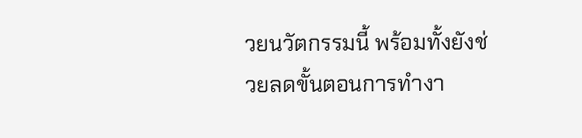วยนวัตกรรมนี้ พร้อมทั้งยังช่วยลดขั้นตอนการทำงา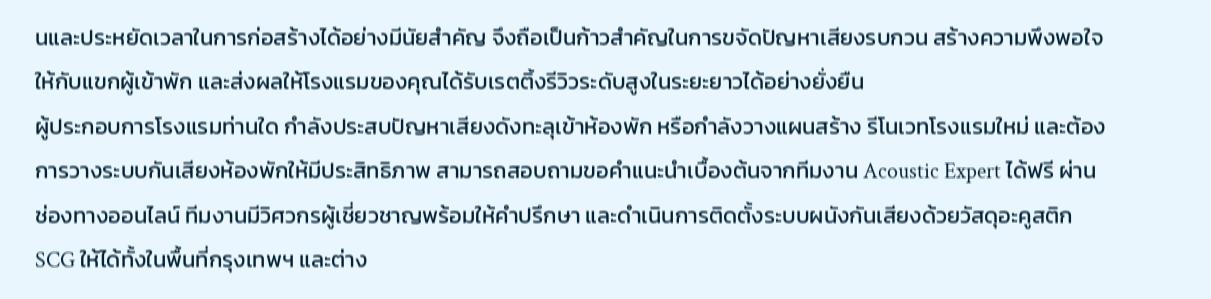นและประหยัดเวลาในการก่อสร้างได้อย่างมีนัยสำคัญ จึงถือเป็นก้าวสำคัญในการขจัดปัญหาเสียงรบกวน สร้างความพึงพอใจให้กับแขกผู้เข้าพัก และส่งผลให้โรงแรมของคุณได้รับเรตติ้งรีวิวระดับสูงในระยะยาวได้อย่างยั่งยืน
ผู้ประกอบการโรงแรมท่านใด กำลังประสบปัญหาเสียงดังทะลุเข้าห้องพัก หรือกำลังวางแผนสร้าง รีโนเวทโรงแรมใหม่ และต้องการวางระบบกันเสียงห้องพักให้มีประสิทธิภาพ สามารถสอบถามขอคำแนะนำเบื้องต้นจากทีมงาน Acoustic Expert ได้ฟรี ผ่านช่องทางออนไลน์ ทีมงานมีวิศวกรผู้เชี่ยวชาญพร้อมให้คำปรึกษา และดำเนินการติดตั้งระบบผนังกันเสียงด้วยวัสดุอะคูสติก SCG ให้ได้ทั้งในพื้นที่กรุงเทพฯ และต่าง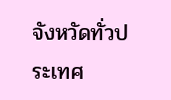จังหวัดทั่วประเทศ